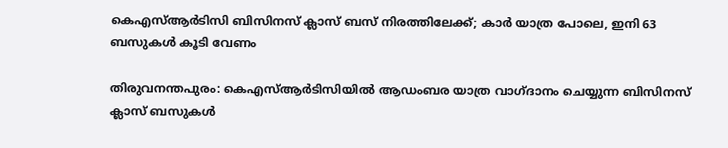കെഎസ്ആര്‍ടിസി ബിസിനസ് ക്ലാസ് ബസ് നിരത്തിലേക്ക്; കാര്‍ യാത്ര പോലെ, ഇനി 63 ബസുകള്‍ കൂടി വേണം

തിരുവനന്തപുരം: കെഎസ്ആര്‍ടിസിയില്‍ ആഡംബര യാത്ര വാഗ്ദാനം ചെയ്യുന്ന ബിസിനസ് ക്ലാസ് ബസുകള്‍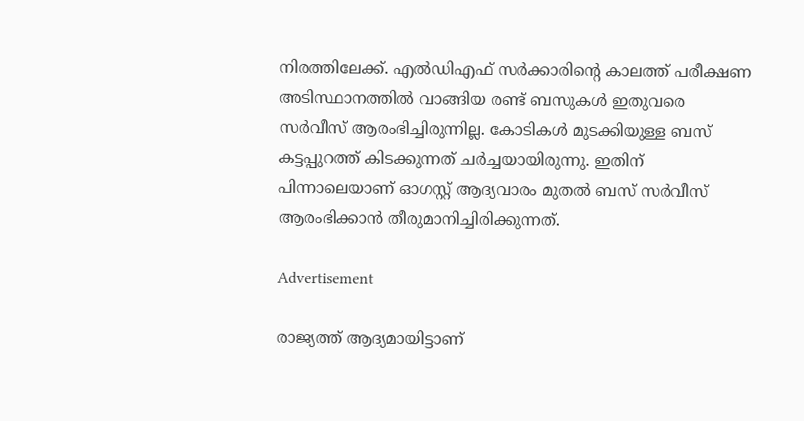നിരത്തിലേക്ക്. എല്‍ഡിഎഫ് സര്‍ക്കാരിന്റെ കാലത്ത് പരീക്ഷണ അടിസ്ഥാനത്തില്‍ വാങ്ങിയ രണ്ട് ബസുകള്‍ ഇതുവരെ സര്‍വീസ് ആരംഭിച്ചിരുന്നില്ല. കോടികള്‍ മുടക്കിയുള്ള ബസ് കട്ടപ്പുറത്ത് കിടക്കുന്നത് ചര്‍ച്ചയായിരുന്നു. ഇതിന് പിന്നാലെയാണ് ഓഗസ്റ്റ് ആദ്യവാരം മുതല്‍ ബസ് സര്‍വീസ് ആരംഭിക്കാന്‍ തീരുമാനിച്ചിരിക്കുന്നത്.

Advertisement

രാജ്യത്ത് ആദ്യമായിട്ടാണ്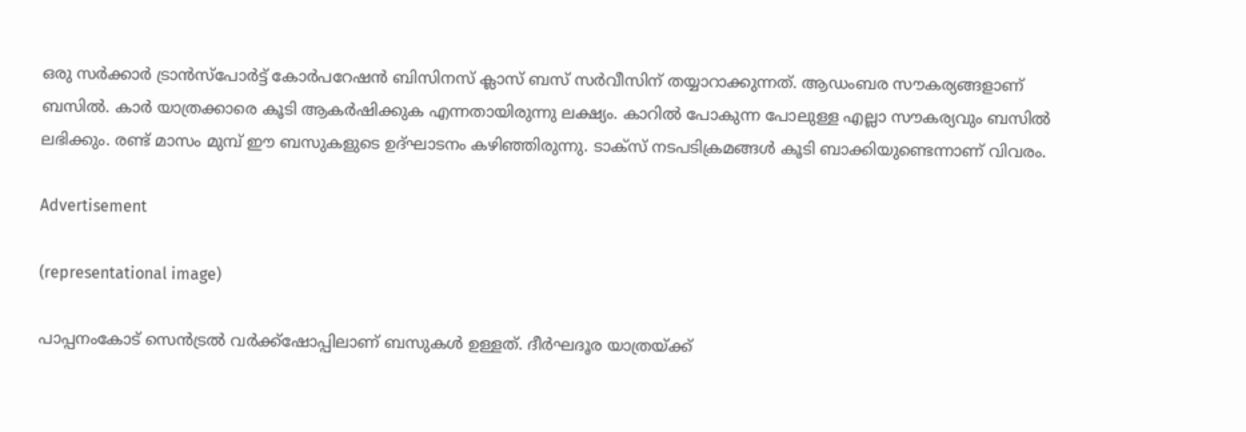ഒരു സര്‍ക്കാര്‍ ട്രാന്‍സ്‌പോര്‍ട്ട് കോര്‍പറേഷന്‍ ബിസിനസ് ക്ലാസ് ബസ് സര്‍വീസിന് തയ്യാറാക്കുന്നത്. ആഡംബര സൗകര്യങ്ങളാണ് ബസില്‍. കാര്‍ യാത്രക്കാരെ കൂടി ആകര്‍ഷിക്കുക എന്നതായിരുന്നു ലക്ഷ്യം. കാറില്‍ പോകുന്ന പോലുള്ള എല്ലാ സൗകര്യവും ബസില്‍ ലഭിക്കും. രണ്ട് മാസം മുമ്പ് ഈ ബസുകളുടെ ഉദ്ഘാടനം കഴിഞ്ഞിരുന്നു. ടാക്‌സ് നടപടിക്രമങ്ങള്‍ കൂടി ബാക്കിയുണ്ടെന്നാണ് വിവരം.

Advertisement

(representational image)

പാപ്പനംകോട് സെന്‍ട്രല്‍ വര്‍ക്ക്‌ഷോപ്പിലാണ് ബസുകള്‍ ഉള്ളത്. ദീര്‍ഘദൂര യാത്രയ്ക്ക്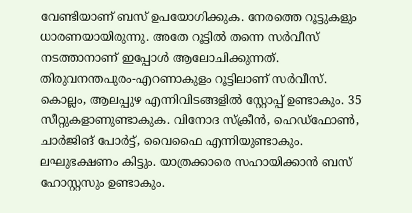വേണ്ടിയാണ് ബസ് ഉപയോഗിക്കുക. നേരത്തെ റൂട്ടുകളും ധാരണയായിരുന്നു. അതേ റൂട്ടില്‍ തന്നെ സര്‍വീസ് നടത്താനാണ് ഇപ്പോള്‍ ആലോചിക്കുന്നത്. തിരുവനന്തപുരം-എറണാകുളം റൂട്ടിലാണ് സര്‍വീസ്. കൊല്ലം, ആലപ്പുഴ എന്നിവിടങ്ങളില്‍ സ്റ്റോപ്പ് ഉണ്ടാകും. 35 സീറ്റുകളാണുണ്ടാകുക. വിനോദ സ്‌ക്രീന്‍, ഹെഡ്‌ഫോണ്‍, ചാര്‍ജിങ് പോര്‍ട്ട്, വൈഫൈ എന്നിയുണ്ടാകും. ലഘുഭക്ഷണം കിട്ടും. യാത്രക്കാരെ സഹായിക്കാന്‍ ബസ് ഹോസ്റ്റസും ഉണ്ടാകും.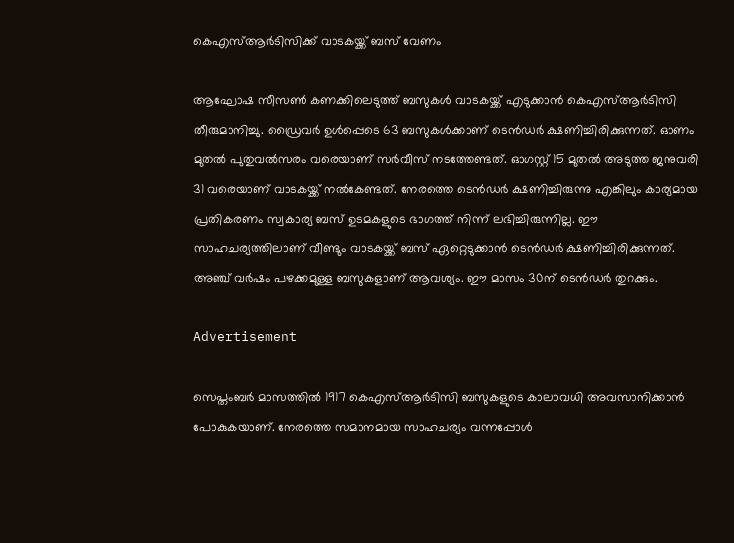കെഎസ്ആര്‍ടിസിക്ക് വാടകയ്ക്ക് ബസ് വേണം

ആഘോഷ സീസണ്‍ കണക്കിലെടുത്ത് ബസുകള്‍ വാടകയ്ക്ക് എടുക്കാന്‍ കെഎസ്ആര്‍ടിസി തീരുമാനിച്ചു. ഡ്രൈവര്‍ ഉള്‍പ്പെടെ 63 ബസുകള്‍ക്കാണ് ടെന്‍ഡര്‍ ക്ഷണിച്ചിരിക്കുന്നത്. ഓണം മുതല്‍ പുതുവല്‍സരം വരെയാണ് സര്‍വീസ് നടത്തേണ്ടത്. ഓഗസ്റ്റ് 15 മുതല്‍ അടുത്ത ജനുവരി 31 വരെയാണ് വാടകയ്ക്ക് നല്‍കേണ്ടത്. നേരത്തെ ടെന്‍ഡര്‍ ക്ഷണിച്ചിരുന്നു എങ്കിലും കാര്യമായ പ്രതികരണം സ്വകാര്യ ബസ് ഉടമകളുടെ ഭാഗത്ത് നിന്ന് ലഭിച്ചിരുന്നില്ല. ഈ സാഹചര്യത്തിലാണ് വീണ്ടും വാടകയ്ക്ക് ബസ് ഏറ്റെടുക്കാന്‍ ടെന്‍ഡര്‍ ക്ഷണിച്ചിരിക്കുന്നത്. അഞ്ച് വര്‍ഷം പഴക്കമുള്ള ബസുകളാണ് ആവശ്യം. ഈ മാസം 30ന് ടെന്‍ഡര്‍ തുറക്കും.

Advertisement

സെപ്തംബര്‍ മാസത്തില്‍ 1917 കെഎസ്ആര്‍ടിസി ബസുകളുടെ കാലാവധി അവസാനിക്കാന്‍ പോകുകയാണ്. നേരത്തെ സമാനമായ സാഹചര്യം വന്നപ്പോള്‍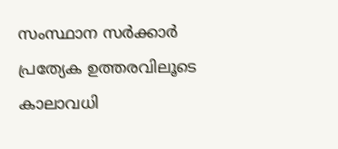സംസ്ഥാന സര്‍ക്കാര്‍ പ്രത്യേക ഉത്തരവിലൂടെ കാലാവധി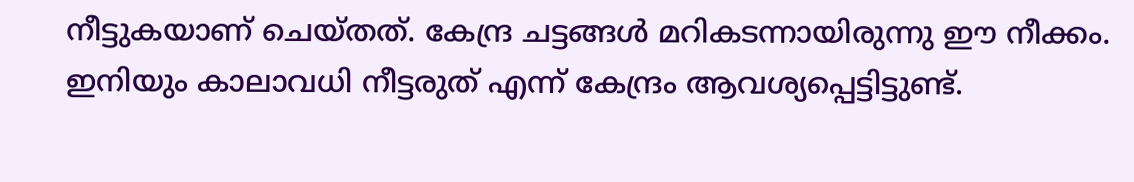നീട്ടുകയാണ് ചെയ്തത്. കേന്ദ്ര ചട്ടങ്ങള്‍ മറികടന്നായിരുന്നു ഈ നീക്കം. ഇനിയും കാലാവധി നീട്ടരുത് എന്ന് കേന്ദ്രം ആവശ്യപ്പെട്ടിട്ടുണ്ട്.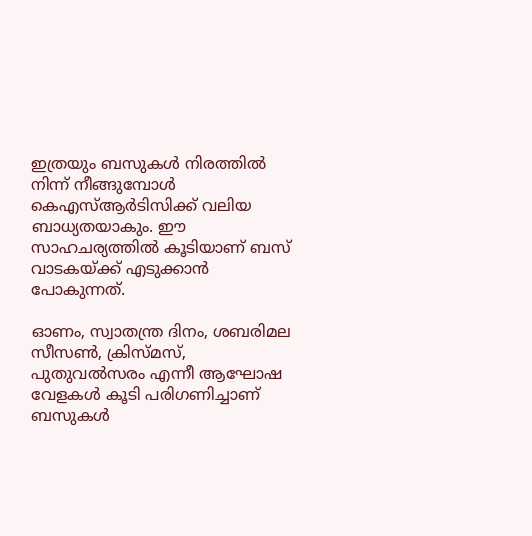ഇത്രയും ബസുകള്‍ നിരത്തില്‍ നിന്ന് നീങ്ങുമ്പോള്‍ കെഎസ്ആര്‍ടിസിക്ക് വലിയ ബാധ്യതയാകും. ഈ സാഹചര്യത്തില്‍ കൂടിയാണ് ബസ് വാടകയ്ക്ക് എടുക്കാന്‍ പോകുന്നത്.

ഓണം, സ്വാതന്ത്ര ദിനം, ശബരിമല സീസണ്‍, ക്രിസ്മസ്, പുതുവല്‍സരം എന്നീ ആഘോഷ വേളകള്‍ കൂടി പരിഗണിച്ചാണ് ബസുകള്‍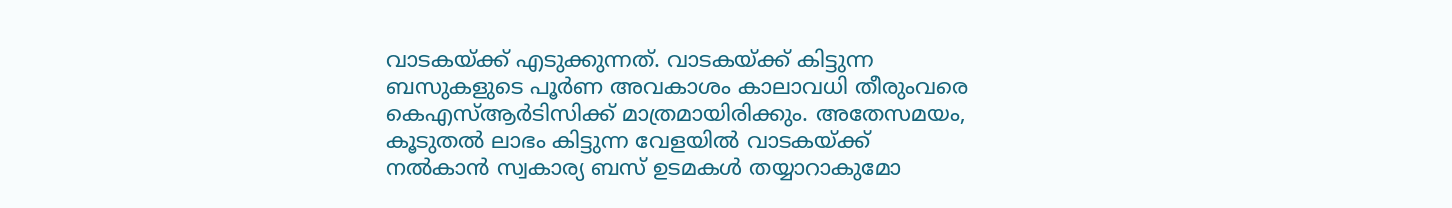വാടകയ്ക്ക് എടുക്കുന്നത്. വാടകയ്ക്ക് കിട്ടുന്ന ബസുകളുടെ പൂര്‍ണ അവകാശം കാലാവധി തീരുംവരെ കെഎസ്ആര്‍ടിസിക്ക് മാത്രമായിരിക്കും. അതേസമയം, കൂടുതല്‍ ലാഭം കിട്ടുന്ന വേളയില്‍ വാടകയ്ക്ക് നല്‍കാന്‍ സ്വകാര്യ ബസ് ഉടമകള്‍ തയ്യാറാകുമോ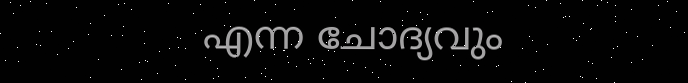എന്ന ചോദ്യവും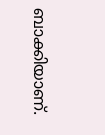ബാക്കിയാണ്.